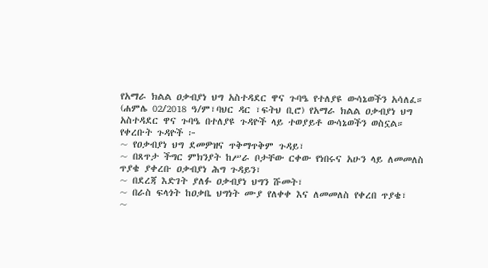የአማራ ክልል ዐቃብያነ ህግ አስተዳደር ዋና ጉባዔ የተለያዩ ውሳኔወችን አሳለፈ።
(ሐምሌ 02/2018 ዓ/ም፣ባህር ዳር ፣ፍትህ ቢሮ) የአማራ ክልል ዐቃብያነ ህግ አስተዳደር ዋና ጉባዔ በተለያዩ ጉዳዮች ላይ ተወያይቶ ውሳኔወችን ወስኗል።
የቀረቡት ጉዳዮች ፦
~ የዐቃብያነ ህግ ደመዎዝና ጥቅማጥቅም ጉዳይ፣
~ በጸጥታ ችግር ምክንያት ከሥራ ቦታቸው ርቀው የነበሩና አሁን ላይ ለመመለስ ጥያቄ ያቀረቡ ዐቃብያነ ሕግ ጉዳይን፣
~ በደረጃ እድገት ያለፉ ዐቃብያነ ህግን ሹመት፣
~ በራስ ፍላጎት ከዐቃቤ ህግነት ሙያ የለቀቀ እና ለመመለስ የቀረበ ጥያቄ፣
~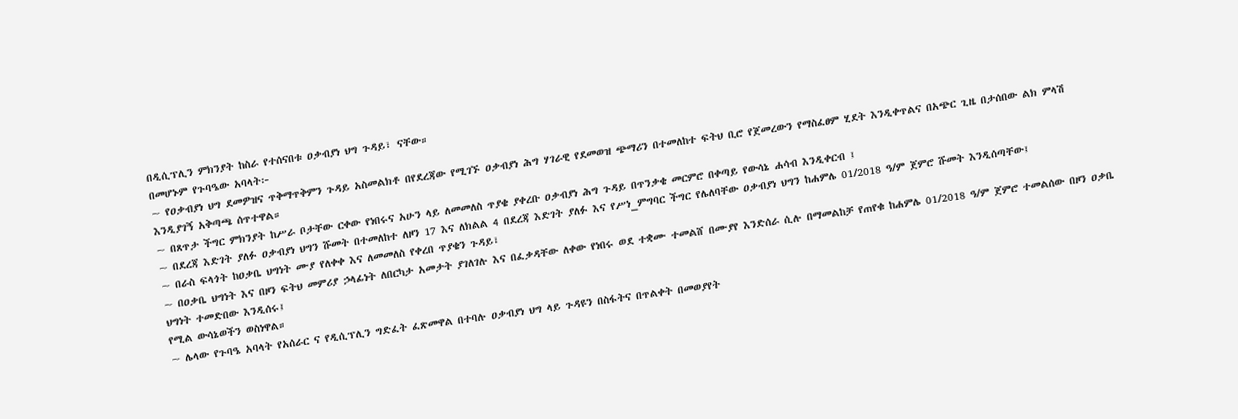በዲሲፕሊን ምክንያት ከስራ የተሰናበቱ ዐቃብያነ ህግ ጉዳይ፣ ናቸው።
በመሆኑም የጉባዔው አባላት፦
~ የዐቃብያነ ህግ ደመዎዝና ጥቅማጥቅምን ጉዳይ አስመልክቶ በየደረጃው የሚገኙ ዐቃብያነ ሕግ ሃገራዊ የደመወዝ ጭማሪን በተመለከተ ፍትህ ቢሮ የጀመረውን የማስፈፀም ሂደት እንዲቀጥልና በአጭር ጊዜ በታሰበው ልክ ምላሽ እንዲያገኝ አቅጣጫ ሰጥተዋል።
~ በጸጥታ ችግር ምክንያት ከሥራ ቦታቸው ርቀው የነበሩና አሁን ላይ ለመመለስ ጥያቄ ያቀረቡ ዐቃብያነ ሕግ ጉዳይ በጥንቃቄ መርምሮ በቀጣይ የውሳኔ ሐሳብ እንዲቀርብ ፤
~ በደረጃ እድገት ያለፉ ዐቃብያነ ህግን ሹመት በተመለከተ ለዞን 17 እና ለክልል 4 በደረጃ እድገት ያለፉ እና የሥነ_ምግባር ችግር የሌለባቸው ዐቃብያነ ህግን ከሐምሌ 01/2018 ዓ/ም ጀምሮ ሹመት እንዲሰጣቸው፤
~ በራስ ፍላጎት ከዐቃቤ ህግነት ሙያ የለቀቀ እና ለመመለስ የቀረበ ጥያቄን ጉዳይ፣
~ በዐቃቤ ህግነት እና በዞን ፍትህ መምሪያ ኃላፊነት ለበርካታ አመታት ያገለገሉ እና በፈቃዳቸው ለቀው የነበሩ ወደ ተቋሙ ተመልሸ በሙያየ እንድሰራ ሲሉ በማመልከቻ የጠየቁ ከሐምሌ 01/2018 ዓ/ም ጀምሮ ተመልሰው በዞን ዐቃቤ ህግነት ተመድበው እንዲሰሩ፤
የሚል ውሳኔወችን ወስነዋል።
~ ሌላው የጉባዔ አባላት የአሰራር ና የዲሲፕሊን ግድፈት ፈጽመዋል በተባሉ ዐቃብያነ ህግ ላይ ጉዳዩን በስፋትና በጥልቀት በመወያየት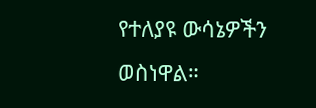የተለያዩ ውሳኔዎችን ወስነዋል።